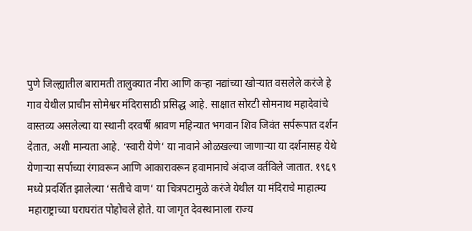पुणे जिल्ह्यातील बारामती तालुक्यात नीरा आणि कऱ्हा नद्यांच्या खोऱ्यात वसलेले करंजे हे गाव येथील प्राचीन सोमेश्वर मंदिरासाठी प्रसिद्ध आहे. साक्षात सोरटी सोमनाथ महादेवांचे वास्तव्य असलेल्या या स्थानी दरवर्षी श्रावण महिन्यात भगवान शिव जिवंत सर्परूपात दर्शन देतात, अशी मान्यता आहे. ‘स्वारी येणे’ या नावाने ओळखल्या जाणाऱ्या या दर्शनासह येथे येणाऱ्या सर्पाच्या रंगावरून आणि आकारावरून हवामानाचे अंदाज वर्तविले जातात. १९६९ मध्ये प्रदर्शित झालेल्या ‘सतीचे वाण’ या चित्रपटामुळे करंजे येथील या मंदिराचे माहात्म्य महाराष्ट्राच्या घराघरांत पोहोचले होते. या जागृत देवस्थानाला राज्य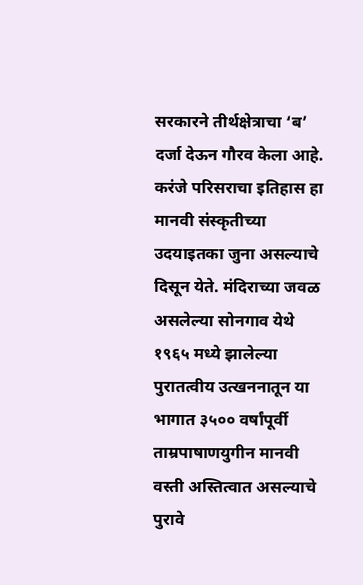सरकारने तीर्थक्षेत्राचा ‘ब’ दर्जा देऊन गौरव केला आहे.
करंजे परिसराचा इतिहास हा मानवी संस्कृतीच्या उदयाइतका जुना असल्याचे दिसून येते. मंदिराच्या जवळ असलेल्या सोनगाव येथे १९६५ मध्ये झालेल्या पुरातत्वीय उत्खननातून या भागात ३५०० वर्षांपूर्वी ताम्रपाषाणयुगीन मानवी वस्ती अस्तित्वात असल्याचे पुरावे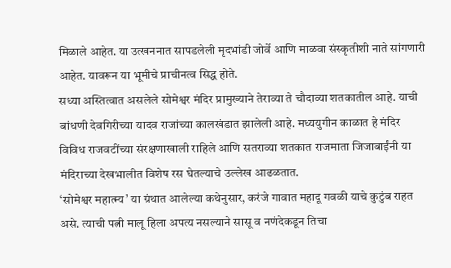मिळाले आहेत. या उत्खननात सापडलेली मृदभांडी जोर्वे आणि माळवा संस्कृतीशी नाते सांगणारी आहेत. यावरून या भूमीचे प्राचीनत्व सिद्ध होते.
सध्या अस्तित्वात असलेले सोमेश्वर मंदिर प्रामुख्याने तेराव्या ते चौदाव्या शतकातील आहे. याची बांधणी देवगिरीच्या यादव राजांच्या कालखंडात झालेली आहे. मध्ययुगीन काळात हे मंदिर विविध राजवटींच्या संरक्षणाखाली राहिले आणि सतराव्या शतकात राजमाता जिजाबाईंनी या मंदिराच्या देखभालीत विशेष रस घेतल्याचे उल्लेख आढळतात.
‘सोमेश्वर महात्म्य’ या ग्रंथात आलेल्या कथेनुसार, करंजे गावात महादू गवळी याचे कुटुंब राहत असे. त्याची पत्नी मालू हिला अपत्य नसल्याने सासू व नणंदेकडून तिचा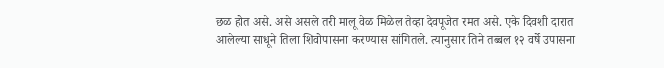छळ होत असे. असे असले तरी मालू वेळ मिळेल तेव्हा देवपूजेत रमत असे. एके दिवशी दारात आलेल्या साधूने तिला शिवोपासना करण्यास सांगितले. त्यानुसार तिने तब्बल १२ वर्षे उपासना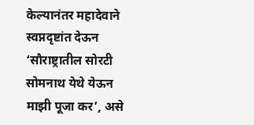केल्यानंतर महादेवाने स्वप्नदृष्टांत देऊन ‘सौराष्ट्रातील सोरटी सोमनाथ येथे येऊन माझी पूजा कर’, असे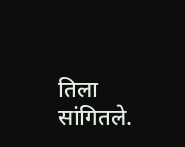तिला सांगितले.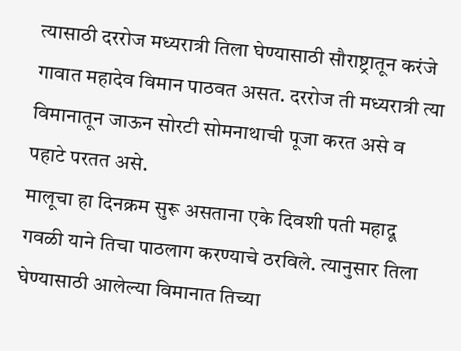त्यासाठी दररोज मध्यरात्री तिला घेण्यासाठी सौराष्ट्रातून करंजे गावात महादेव विमान पाठवत असत. दररोज ती मध्यरात्री त्या विमानातून जाऊन सोरटी सोमनाथाची पूजा करत असे व पहाटे परतत असे.
मालूचा हा दिनक्रम सुरू असताना एके दिवशी पती महादू गवळी याने तिचा पाठलाग करण्याचे ठरविले. त्यानुसार तिला घेण्यासाठी आलेल्या विमानात तिच्या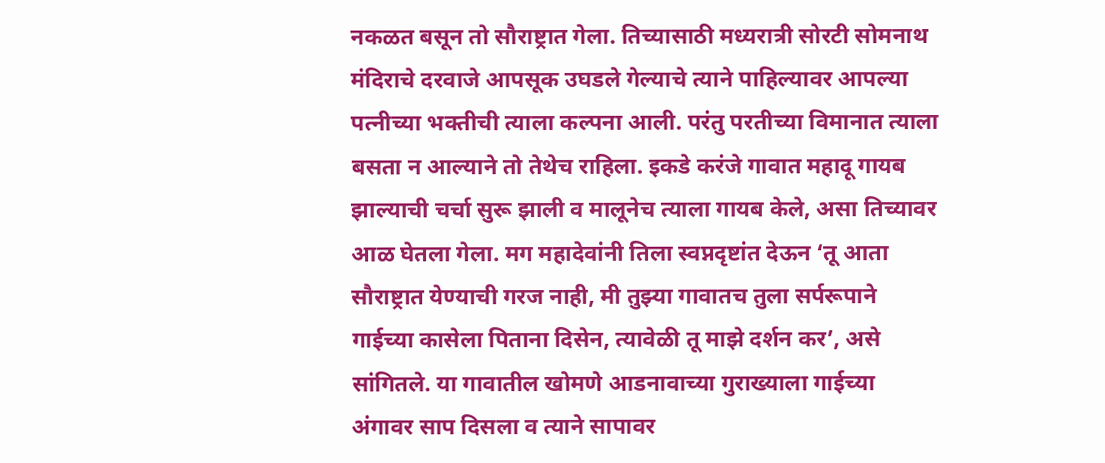नकळत बसून तो सौराष्ट्रात गेला. तिच्यासाठी मध्यरात्री सोरटी सोमनाथ मंदिराचे दरवाजे आपसूक उघडले गेल्याचे त्याने पाहिल्यावर आपल्या पत्नीच्या भक्तीची त्याला कल्पना आली. परंतु परतीच्या विमानात त्याला बसता न आल्याने तो तेथेच राहिला. इकडे करंजे गावात महादू गायब झाल्याची चर्चा सुरू झाली व मालूनेच त्याला गायब केले, असा तिच्यावर आळ घेतला गेला. मग महादेवांनी तिला स्वप्नदृष्टांत देऊन ‘तू आता सौराष्ट्रात येण्याची गरज नाही, मी तुझ्या गावातच तुला सर्परूपाने गाईच्या कासेला पिताना दिसेन, त्यावेळी तू माझे दर्शन कर’, असे सांगितले. या गावातील खोमणे आडनावाच्या गुराख्याला गाईच्या अंगावर साप दिसला व त्याने सापावर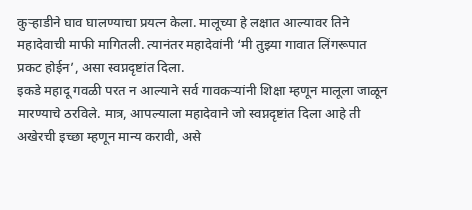कुऱ्हाडीने घाव घालण्याचा प्रयत्न केला. मालूच्या हे लक्षात आल्यावर तिने महादेवाची माफी मागितली. त्यानंतर महादेवांनी ‘मी तुझ्या गावात लिंगरूपात प्रकट होईन’, असा स्वप्नदृष्टांत दिला.
इकडे महादू गवळी परत न आल्याने सर्व गावकऱ्यांनी शिक्षा म्हणून मालूला जाळून मारण्याचे ठरविले. मात्र, आपल्याला महादेवाने जो स्वप्नदृष्टांत दिला आहे ती अखेरची इच्छा म्हणून मान्य करावी, असे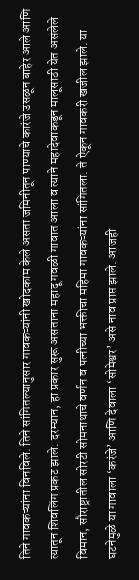तिने गावकऱ्यांना विनविले. तिने सांगितल्यानुसार गावकऱ्यांनी खोदकाम केले असता जमिनीतून पाण्याचे कारंजे उसळून बाहेर आले आणि त्यातून शिवलिंग प्रकट झाले. दरम्यान, हा प्रकार सुरू असताना महादू गवळी गावात आला व त्याने महादेवाकडून मालूसाठी येत असलेले विमान, सौराष्ट्रातील सोरटी सोमनाथाचे वर्णन व पत्नीच्या भक्तीचा महिमा गावकऱ्यांना सांगितला. ते ऐकून गावकरी खजील झाले. या घटनेमुळे या गावाला ‘करंजे’ आणि देवाला ‘सोमेश्वर’ असे नाव प्राप्त झाले. आजही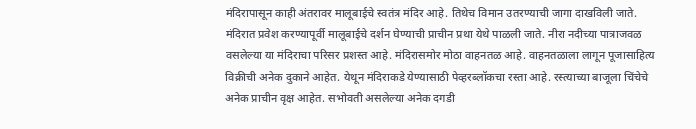मंदिरापासून काही अंतरावर मालूबाईचे स्वतंत्र मंदिर आहे. तिथेच विमान उतरण्याची जागा दाखविली जाते. मंदिरात प्रवेश करण्यापूर्वी मालूबाईचे दर्शन घेण्याची प्राचीन प्रथा येथे पाळली जाते. नीरा नदीच्या पात्राजवळ वसलेल्या या मंदिराचा परिसर प्रशस्त आहे. मंदिरासमोर मोठा वाहनतळ आहे. वाहनतळाला लागून पूजासाहित्य विक्रीची अनेक दुकाने आहेत. येथून मंदिराकडे येण्यासाठी पेव्हरब्लॉकचा रस्ता आहे. रस्त्याच्या बाजूला चिंचेचे अनेक प्राचीन वृक्ष आहेत. सभोवती असलेल्या अनेक दगडी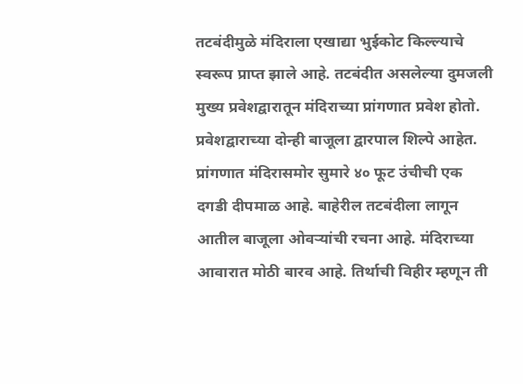तटबंदीमुळे मंदिराला एखाद्या भुईकोट किल्ल्याचे स्वरूप प्राप्त झाले आहे. तटबंदीत असलेल्या दुमजली मुख्य प्रवेशद्वारातून मंदिराच्या प्रांगणात प्रवेश होतो.
प्रवेशद्वाराच्या दोन्ही बाजूला द्वारपाल शिल्पे आहेत. प्रांगणात मंदिरासमोर सुमारे ४० फूट उंचीची एक दगडी दीपमाळ आहे. बाहेरील तटबंदीला लागून आतील बाजूला ओवऱ्यांची रचना आहे. मंदिराच्या आवारात मोठी बारव आहे. तिर्थाची विहीर म्हणून ती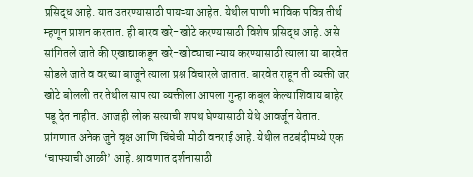प्रसिद्ध आहे. यात उतरण्यासाठी पायऱ्या आहेत. येथील पाणी भाविक पवित्र तीर्थ म्हणून प्राशन करतात. ही बारव खरे-खोटे करण्यासाठी विशेष प्रसिद्ध आहे. असे सांगितले जाते की एखाद्याकडून खरे-खोट्याचा न्याय करण्यासाठी त्याला या बारवेत सोडले जाते व वरच्या बाजूने त्याला प्रश्न विचारले जातात. बारवेत राहून ती व्यक्ती जर खोटे बोलली तर तेथील साप त्या व्यक्तीला आपला गुन्हा कबूल केल्याशिवाय बाहेर पडू देत नाहीत. आजही लोक सत्याची शपथ घेण्यासाठी येथे आवर्जून येतात.
प्रांगणात अनेक जुने वृक्ष आणि चिंचेची मोठी वनराई आहे. येथील तटबंदीमध्ये एक ‘चाफ्याची आळी’ आहे. श्रावणात दर्शनासाठी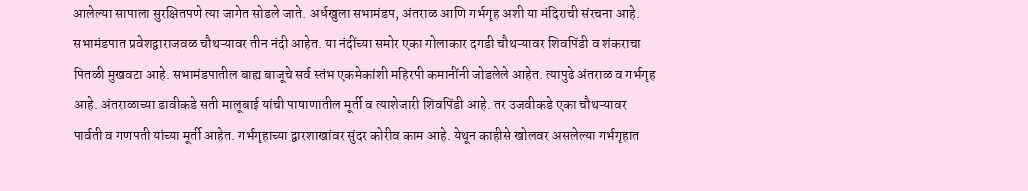आलेल्या सापाला सुरक्षितपणे त्या जागेत सोडले जाते. अर्धखुला सभामंडप, अंतराळ आणि गर्भगृह अशी या मंदिराची संरचना आहे. सभामंडपात प्रवेशद्वाराजवळ चौथऱ्यावर तीन नंदी आहेत. या नंदींच्या समोर एका गोलाकार दगडी चौथऱ्यावर शिवपिंडी व शंकराचा पितळी मुखवटा आहे. सभामंडपातील बाह्य बाजूचे सर्व स्तंभ एकमेकांशी महिरपी कमानींनी जोडलेले आहेत. त्यापुढे अंतराळ व गर्भगृह आहे. अंतराळाच्या डावीकडे सती मालूबाई यांची पाषाणातील मूर्ती व त्याशेजारी शिवपिंडी आहे. तर उजवीकडे एका चौथऱ्यावर पार्वती व गणपती यांच्या मूर्ती आहेत. गर्भगृहाच्या द्वारशाखांवर सुंदर कोरीव काम आहे. येथून काहीसे खोलवर असलेल्या गर्भगृहात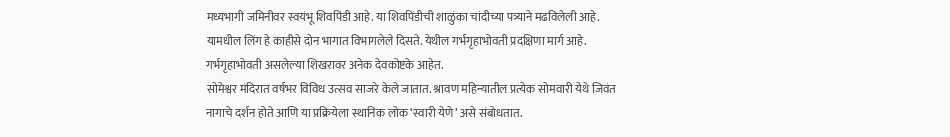मध्यभागी जमिनीवर स्वयंभू शिवपिंडी आहे. या शिवपिंडीची शाळुंका चांदीच्या पत्र्याने मढविलेली आहे. यामधील लिंग हे काहीसे दोन भागात विभागलेले दिसते. येथील गर्भगृहाभोवती प्रदक्षिणा मार्ग आहे. गर्भगृहाभोवती असलेल्या शिखरावर अनेक देवकोष्टके आहेत.
सोमेश्वर मंदिरात वर्षभर विविध उत्सव साजरे केले जातात. श्रावण महिन्यातील प्रत्येक सोमवारी येथे जिवंत नागाचे दर्शन होते आणि या प्रक्रियेला स्थानिक लोक ‘स्वारी येणे’ असे संबोधतात.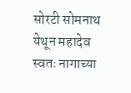सोरटी सोमनाथ येथून महादेव स्वतः नागाच्या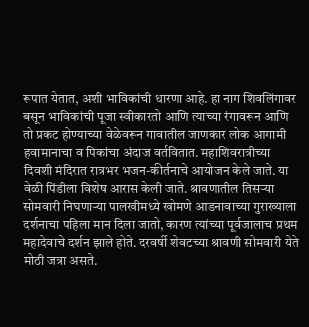रूपात येतात, अशी भाविकांची धारणा आहे. हा नाग शिवलिंगावर बसून भाविकांची पूजा स्वीकारतो आणि त्याच्या रंगावरून आणि तो प्रकट होण्याच्या वेळेवरून गावातील जाणकार लोक आगामी हवामानाचा व पिकांचा अंदाज वर्तवितात. महाशिवरात्रीच्या दिवशी मंदिरात रात्रभर भजन-कीर्तनाचे आयोजन केले जाते. या वेळी पिंडीला विशेष आरास केली जाते. श्रावणातील तिसऱ्या सोमवारी निघणाऱ्या पालखीमध्ये खोमणे आडनावाच्या गुराख्याला दर्शनाचा पहिला मान दिला जातो, कारण त्यांच्या पूर्वजालाच प्रथम महादेवाचे दर्शन झाले होते. दरवर्षी शेवटच्या श्रावणी सोमवारी येते मोठी जत्रा असते.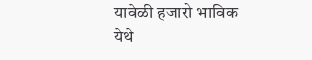यावेळी हजारो भाविक येथे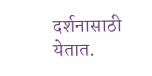दर्शनासाठी येतात.